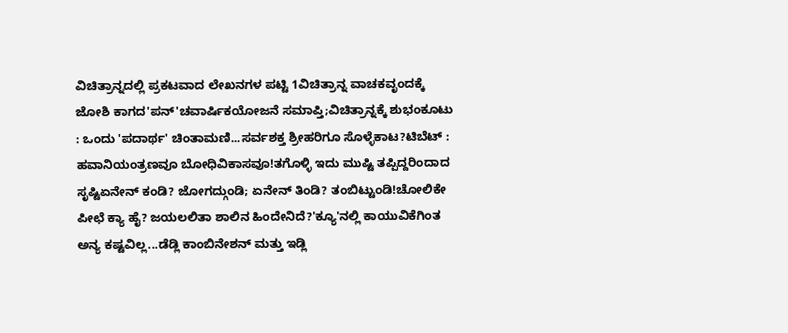ವಿಚಿತ್ರಾನ್ನದಲ್ಲಿ ಪ್ರಕಟವಾದ ಲೇಖನಗಳ ಪಟ್ಟಿ 1ವಿಚಿತ್ರಾನ್ನ ವಾಚಕವೃಂದಕ್ಕೆ ಜೋಶಿ ಕಾಗದ'ಪನ್'ಚವಾರ್ಷಿಕಯೋಜನೆ ಸಮಾಪ್ತಿ;ವಿಚಿತ್ರಾನ್ನಕ್ಕೆ ಶುಭಂಕೂಟು : ಒಂದು 'ಪದಾರ್ಥ' ಚಿಂತಾಮಣಿ...ಸರ್ವಶಕ್ತ ಶ್ರೀಹರಿಗೂ ಸೊಳ್ಳೆಕಾಟ?ಟಿಬೆಟ್ : ಹವಾನಿಯಂತ್ರಣವೂ ಬೋಧಿವಿಕಾಸವೂ!ತಗೊಳ್ಳಿ ಇದು ಮುಷ್ಟಿ ತಪ್ಪಿದ್ದರಿಂದಾದ ಸೃಷ್ಟಿಏನೇನ್ ಕಂಡಿ? ಜೋಗದ್ಗುಂಡಿ; ಏನೇನ್ ತಿಂಡಿ? ತಂಬಿಟ್ಟುಂಡಿ!ಚೋಲಿಕೇ ಪೀಛೆ ಕ್ಯಾ ಹೈ? ಜಯಲಲಿತಾ ಶಾಲಿನ ಹಿಂದೇನಿದೆ?'ಕ್ಯೂ'ನಲ್ಲಿ ಕಾಯುವಿಕೆಗಿಂತ ಅನ್ಯ ಕಷ್ಟವಿಲ್ಲ...ಡೆಡ್ಲಿ ಕಾಂಬಿನೇಶನ್ ಮತ್ತು ಇಡ್ಲಿ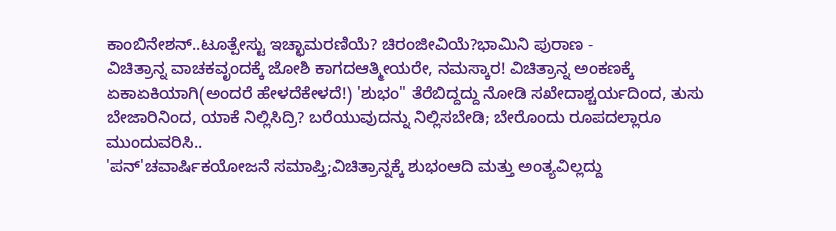ಕಾಂಬಿನೇಶನ್..ಟೂತ್ಪೇಸ್ಟು ಇಚ್ಛಾಮರಣಿಯೆ? ಚಿರಂಜೀವಿಯೆ?ಭಾಮಿನಿ ಪುರಾಣ -
ವಿಚಿತ್ರಾನ್ನ ವಾಚಕವೃಂದಕ್ಕೆ ಜೋಶಿ ಕಾಗದಆತ್ಮೀಯರೇ, ನಮಸ್ಕಾರ! ವಿಚಿತ್ರಾನ್ನ ಅಂಕಣಕ್ಕೆ ಏಕಾಏಕಿಯಾಗಿ(ಅಂದರೆ ಹೇಳದೆಕೇಳದೆ!) 'ಶುಭಂ" ತೆರೆಬಿದ್ದದ್ದು ನೋಡಿ ಸಖೇದಾಶ್ಚರ್ಯದಿಂದ, ತುಸು ಬೇಜಾರಿನಿಂದ, ಯಾಕೆ ನಿಲ್ಲಿಸಿದ್ರಿ? ಬರೆಯುವುದನ್ನು ನಿಲ್ಲಿಸಬೇಡಿ; ಬೇರೊಂದು ರೂಪದಲ್ಲಾರೂ ಮುಂದುವರಿಸಿ..
'ಪನ್'ಚವಾರ್ಷಿಕಯೋಜನೆ ಸಮಾಪ್ತಿ;ವಿಚಿತ್ರಾನ್ನಕ್ಕೆ ಶುಭಂಆದಿ ಮತ್ತು ಅಂತ್ಯವಿಲ್ಲದ್ದು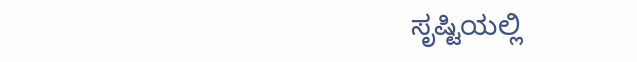ಸೃಷ್ಟಿಯಲ್ಲಿ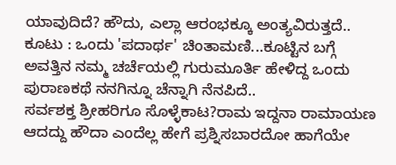ಯಾವುದಿದೆ? ಹೌದು, ಎಲ್ಲಾ ಆರಂಭಕ್ಕೂ ಅಂತ್ಯವಿರುತ್ತದೆ..
ಕೂಟು : ಒಂದು 'ಪದಾರ್ಥ' ಚಿಂತಾಮಣಿ...ಕೂಟ್ಟಿನ ಬಗ್ಗೆ ಅವತ್ತಿನ ನಮ್ಮ ಚರ್ಚೆಯಲ್ಲಿ ಗುರುಮೂರ್ತಿ ಹೇಳಿದ್ದ ಒಂದು ಪುರಾಣಕಥೆ ನನಗಿನ್ನೂ ಚೆನ್ನಾಗಿ ನೆನಪಿದೆ..
ಸರ್ವಶಕ್ತ ಶ್ರೀಹರಿಗೂ ಸೊಳ್ಳೆಕಾಟ?ರಾಮ ಇದ್ದನಾ ರಾಮಾಯಣ ಆದದ್ದು ಹೌದಾ ಎಂದೆಲ್ಲ ಹೇಗೆ ಪ್ರಶ್ನಿಸಬಾರದೋ ಹಾಗೆಯೇ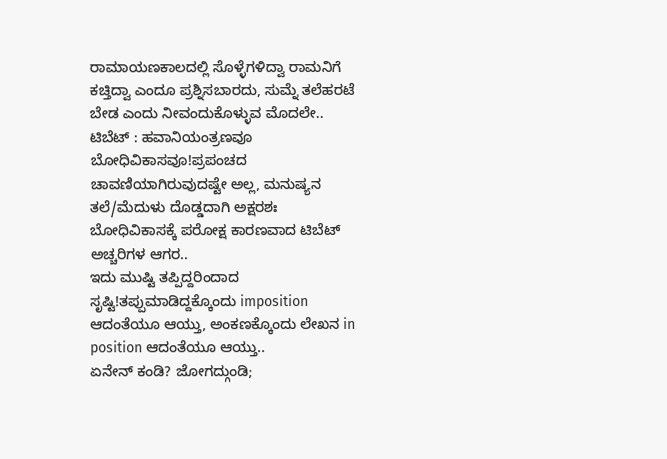ರಾಮಾಯಣಕಾಲದಲ್ಲಿ ಸೊಳ್ಳೆಗಳಿದ್ವಾ ರಾಮನಿಗೆ ಕಚ್ತಿದ್ವಾ ಎಂದೂ ಪ್ರಶ್ನಿಸಬಾರದು, ಸುಮ್ನೆ ತಲೆಹರಟೆ ಬೇಡ ಎಂದು ನೀವಂದುಕೊಳ್ಳುವ ಮೊದಲೇ..
ಟಿಬೆಟ್ : ಹವಾನಿಯಂತ್ರಣವೂ ಬೋಧಿವಿಕಾಸವೂ!ಪ್ರಪಂಚದ ಚಾವಣಿಯಾಗಿರುವುದಷ್ಟೇ ಅಲ್ಲ, ಮನುಷ್ಯನ ತಲೆ/ಮೆದುಳು ದೊಡ್ಡದಾಗಿ ಅಕ್ಷರಶಃ ಬೋಧಿವಿಕಾಸಕ್ಕೆ ಪರೋಕ್ಷ ಕಾರಣವಾದ ಟಿಬೆಟ್ ಅಚ್ಚರಿಗಳ ಆಗರ..
ಇದು ಮುಷ್ಟಿ ತಪ್ಪಿದ್ದರಿಂದಾದ ಸೃಷ್ಟಿ!ತಪ್ಪುಮಾಡಿದ್ದಕ್ಕೊಂದು imposition ಆದಂತೆಯೂ ಆಯ್ತು, ಅಂಕಣಕ್ಕೊಂದು ಲೇಖನ in position ಆದಂತೆಯೂ ಆಯ್ತು..
ಏನೇನ್ ಕಂಡಿ? ಜೋಗದ್ಗುಂಡಿ;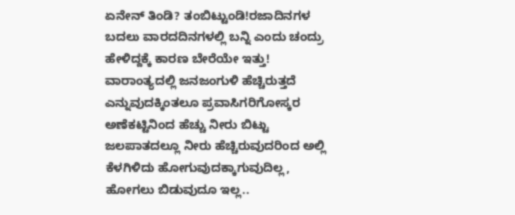ಏನೇನ್ ತಿಂಡಿ? ತಂಬಿಟ್ಟುಂಡಿ!ರಜಾದಿನಗಳ ಬದಲು ವಾರದದಿನಗಳಲ್ಲಿ ಬನ್ನಿ ಎಂದು ಚಂದ್ರು ಹೇಳಿದ್ದಕ್ಕೆ ಕಾರಣ ಬೇರೆಯೇ ಇತ್ತು! ವಾರಾಂತ್ಯದಲ್ಲಿ ಜನಜಂಗುಳಿ ಹೆಚ್ಚಿರುತ್ತದೆ ಎನ್ನುವುದಕ್ಕಿಂತಲೂ ಪ್ರವಾಸಿಗರಿಗೋಸ್ಕರ ಅಣೆಕಟ್ಟಿನಿಂದ ಹೆಚ್ಚು ನೀರು ಬಿಟ್ಟು ಜಲಪಾತದಲ್ಲೂ ನೀರು ಹೆಚ್ಚಿರುವುದರಿಂದ ಅಲ್ಲಿ ಕೆಳಗಿಳಿದು ಹೋಗುವುದಕ್ಕಾಗುವುದಿಲ್ಲ, ಹೋಗಲು ಬಿಡುವುದೂ ಇಲ್ಲ..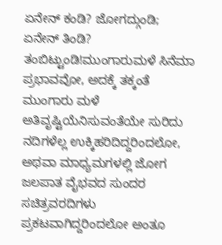ಏನೇನ್ ಕಂಡಿ? ಜೋಗದ್ಗುಂಡಿ; ಏನೇನ್ ತಿಂಡಿ? ತಂಬಿಟ್ಟುಂಡಿ!ಮುಂಗಾರುಮಳೆ ಸಿನೆಮಾ ಪ್ರಭಾವವೋ, ಅದಕ್ಕೆ ತಕ್ಕಂತೆ ಮುಂಗಾರು ಮಳೆ ಅತಿವೃಷ್ಟಿಯೆನಿಸುವಂತೆಯೇ ಸುರಿದು ನದಿಗಳೆಲ್ಲ ಉಕ್ಕಿಹರಿದಿದ್ದರಿಂದಲೋ, ಅಥವಾ ಮಾಧ್ಯಮಗಳಲ್ಲಿ ಜೋಗ ಜಲಪಾತ ವೈಭವದ ಸುಂದರ ಸಚಿತ್ರವರದಿಗಳು ಪ್ರಕಟವಾಗಿದ್ದರಿಂದಲೋ ಅಂತೂ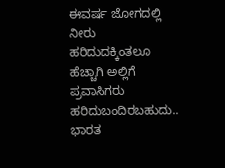ಈವರ್ಷ ಜೋಗದಲ್ಲಿ ನೀರು ಹರಿದುದಕ್ಕಿಂತಲೂ ಹೆಚ್ಚಾಗಿ ಅಲ್ಲಿಗೆ ಪ್ರವಾಸಿಗರು ಹರಿದುಬಂದಿರಬಹುದು..
ಭಾರತ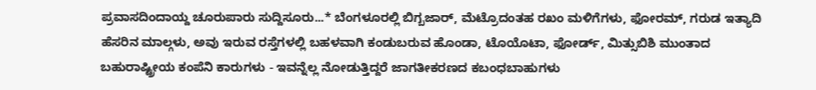ಪ್ರವಾಸದಿಂದಾಯ್ದ ಚೂರುಪಾರು ಸುದ್ದಿಸೂರು...* ಬೆಂಗಳೂರಲ್ಲಿ ಬಿಗ್ಬಜಾರ್, ಮೆಟ್ರೊದಂತಹ ರಖಂ ಮಳಿಗೆಗಳು, ಫೋರಮ್, ಗರುಡ ಇತ್ಯಾದಿ ಹೆಸರಿನ ಮಾಲ್ಗಳು, ಅವು ಇರುವ ರಸ್ತೆಗಳಲ್ಲಿ ಬಹಳವಾಗಿ ಕಂಡುಬರುವ ಹೊಂಡಾ, ಟೊಯೊಟಾ, ಫೋರ್ಡ್, ಮಿತ್ಸುಬಿಶಿ ಮುಂತಾದ ಬಹುರಾಷ್ಟ್ರೀಯ ಕಂಪೆನಿ ಕಾರುಗಳು - ಇವನ್ನೆಲ್ಲ ನೋಡುತ್ತಿದ್ದರೆ ಜಾಗತೀಕರಣದ ಕಬಂಧಬಾಹುಗಳು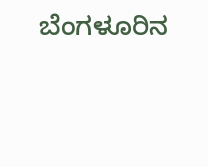ಬೆಂಗಳೂರಿನ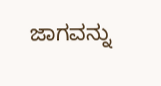ಜಾಗವನ್ನು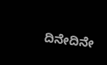ದಿನೇದಿನೇ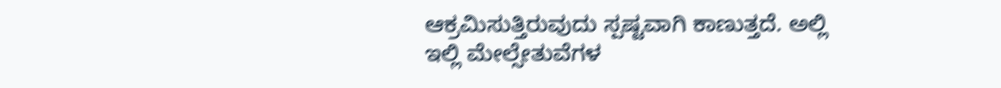ಆಕ್ರಮಿಸುತ್ತಿರುವುದು ಸ್ಪಷ್ಟವಾಗಿ ಕಾಣುತ್ತದೆ. ಅಲ್ಲಿ ಇಲ್ಲಿ ಮೇಲ್ಸೇತುವೆಗಳ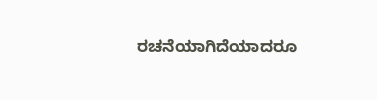ರಚನೆಯಾಗಿದೆಯಾದರೂ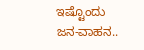ಇಷ್ಟೊಂದು ಜನ-ವಾಹನ..